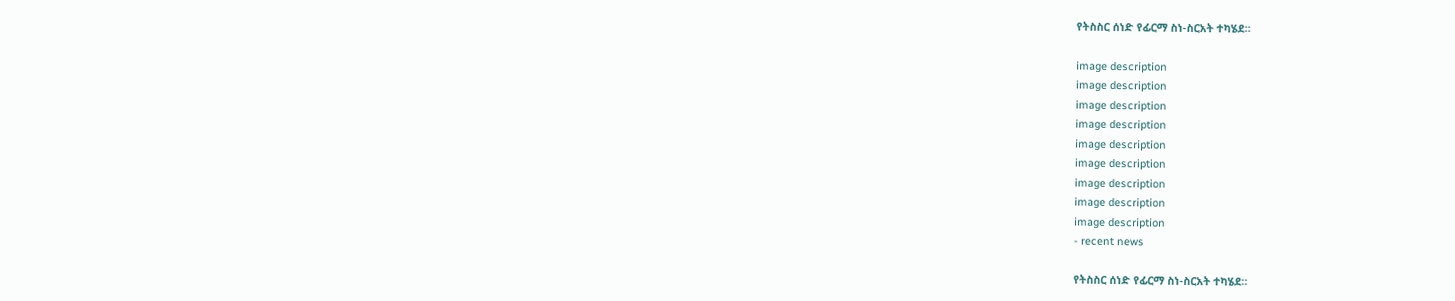የትስስር ሰነድ የፊርማ ስነ-ስርአት ተካሄደ።

image description
image description
image description
image description
image description
image description
image description
image description
image description
- recent news

የትስስር ሰነድ የፊርማ ስነ-ስርአት ተካሄደ።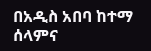በአዲስ አበባ ከተማ ሰላምና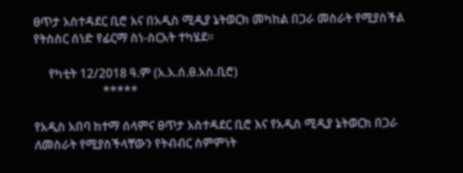ፀጥታ አስተዳደር ቢሮ እና በአዲስ ሚዲያ ኔትወርክ መካከል በጋራ መስራት የሚያስችል የትስስር ሰነድ የፊርማ ስነ-ስርአት ተካሄደ።

     የካቲት 12/2018 ዓ.ም (አ.አ.ሰ.ፀ.አስ.ቢሮ)
                       *****

የአዲስ አበባ ከተማ ሰላምና ፀጥታ አስተዳደር ቢሮ እና የአዲስ ሚዲያ ኔትወርክ በጋራ ለመስራት የሚያስችላቸውን የትብብር ስምምነት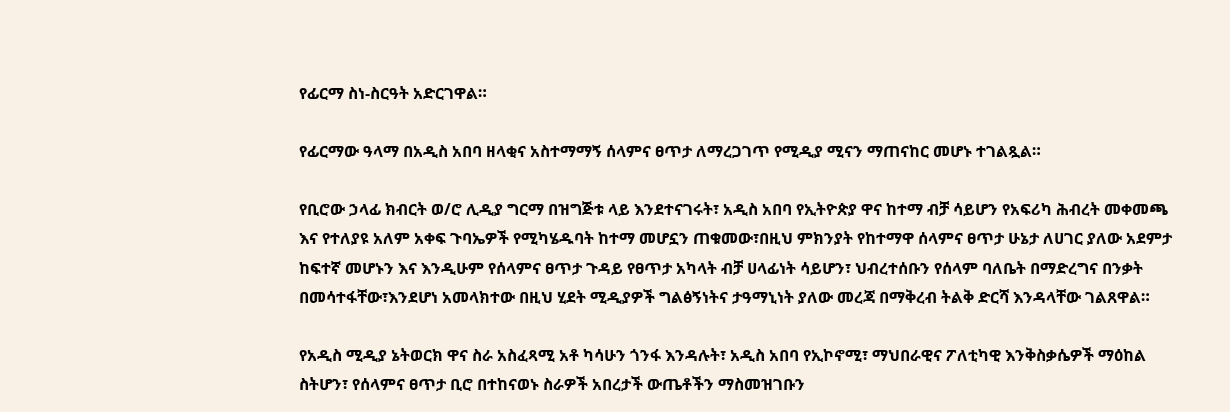የፊርማ ስነ-ስርዓት አድርገዋል።

የፊርማው ዓላማ በአዲስ አበባ ዘላቂና አስተማማኝ ሰላምና ፀጥታ ለማረጋገጥ የሚዲያ ሚናን ማጠናከር መሆኑ ተገልጿል።

የቢሮው ኃላፊ ክብርት ወ/ሮ ሊዲያ ግርማ በዝግጅቱ ላይ እንደተናገሩት፣ አዲስ አበባ የኢትዮጵያ ዋና ከተማ ብቻ ሳይሆን የአፍሪካ ሕብረት መቀመጫ እና የተለያዩ አለም አቀፍ ጉባኤዎች የሚካሄዱባት ከተማ መሆኗን ጠቁመው፣በዚህ ምክንያት የከተማዋ ሰላምና ፀጥታ ሁኔታ ለሀገር ያለው አደምታ ከፍተኛ መሆኑን እና እንዲሁም የሰላምና ፀጥታ ጉዳይ የፀጥታ አካላት ብቻ ሀላፊነት ሳይሆን፣ ህብረተሰቡን የሰላም ባለቤት በማድረግና በንቃት በመሳተፋቸው፣እንደሆነ አመላክተው በዚህ ሂደት ሚዲያዎች ግልፅኝነትና ታዓማኒነት ያለው መረጃ በማቅረብ ትልቅ ድርሻ እንዳላቸው ገልጸዋል።

የአዲስ ሚዲያ ኔትወርክ ዋና ስራ አስፈጻሚ አቶ ካሳሁን ጎንፋ እንዳሉት፣ አዲስ አበባ የኢኮኖሚ፣ ማህበራዊና ፖለቲካዊ እንቅስቃሴዎች ማዕከል ስትሆን፣ የሰላምና ፀጥታ ቢሮ በተከናወኑ ስራዎች አበረታች ውጤቶችን ማስመዝገቡን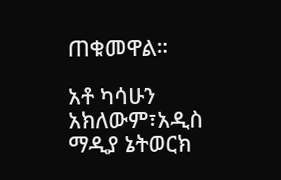ጠቁመዋል።

አቶ ካሳሁን አክለውም፣አዲስ ማዲያ ኔትወርክ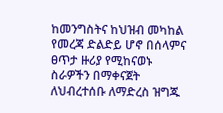ከመንግስትና ከህዝብ መካከል የመረጃ ድልድይ ሆኖ በሰላምና ፀጥታ ዙሪያ የሚከናወኑ ስራዎችን በማቀናጀት ለህብረተሰቡ ለማድረስ ዝግጁ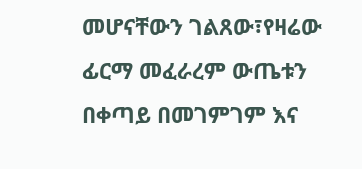መሆናቸውን ገልጸው፣የዛሬው ፊርማ መፈራረም ውጤቱን በቀጣይ በመገምገም እና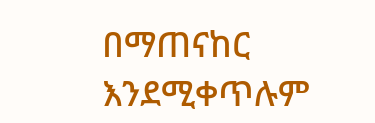በማጠናከር እንደሚቀጥሉም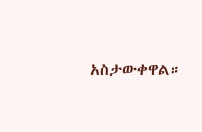አስታውቀዋል።